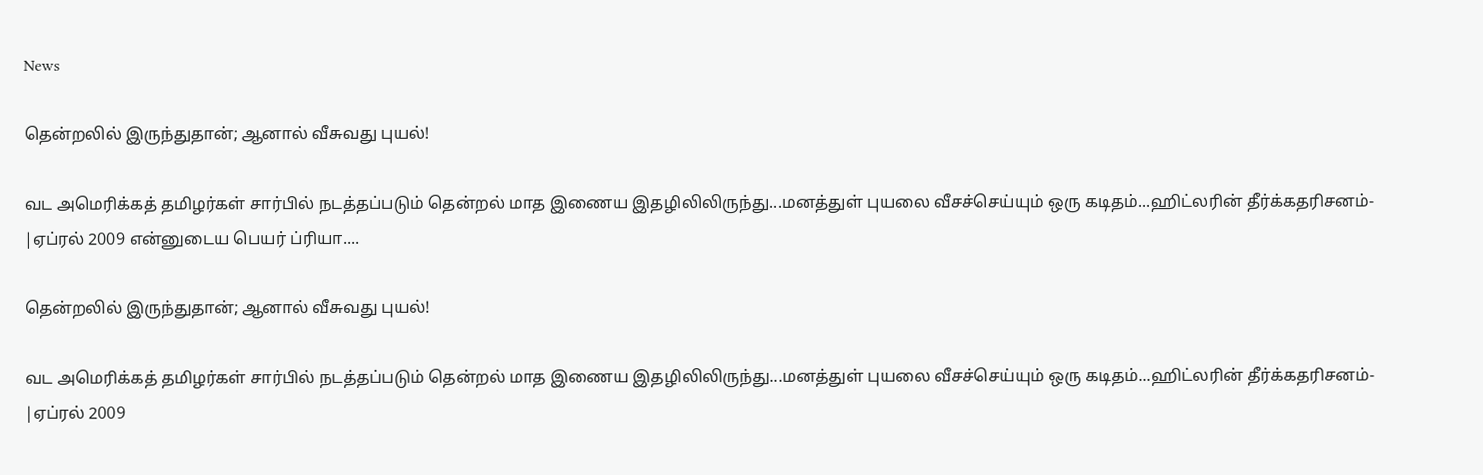News

தென்றலில் இருந்துதான்; ஆனால் வீசுவது புயல்!

வட அமெரிக்கத் தமிழர்கள் சார்பில் நடத்தப்படும் தென்றல் மாத இணைய இதழிலிலிருந்து...மனத்துள் புயலை வீசச்செய்யும் ஒரு கடிதம்...ஹிட்லரின் தீர்க்கதரிசனம்- |ஏப்ரல் 2009 என்னுடைய பெயர் ப்ரியா....

தென்றலில் இருந்துதான்; ஆனால் வீசுவது புயல்!

வட அமெரிக்கத் தமிழர்கள் சார்பில் நடத்தப்படும் தென்றல் மாத இணைய இதழிலிலிருந்து...மனத்துள் புயலை வீசச்செய்யும் ஒரு கடிதம்...ஹிட்லரின் தீர்க்கதரிசனம்- |ஏப்ரல் 2009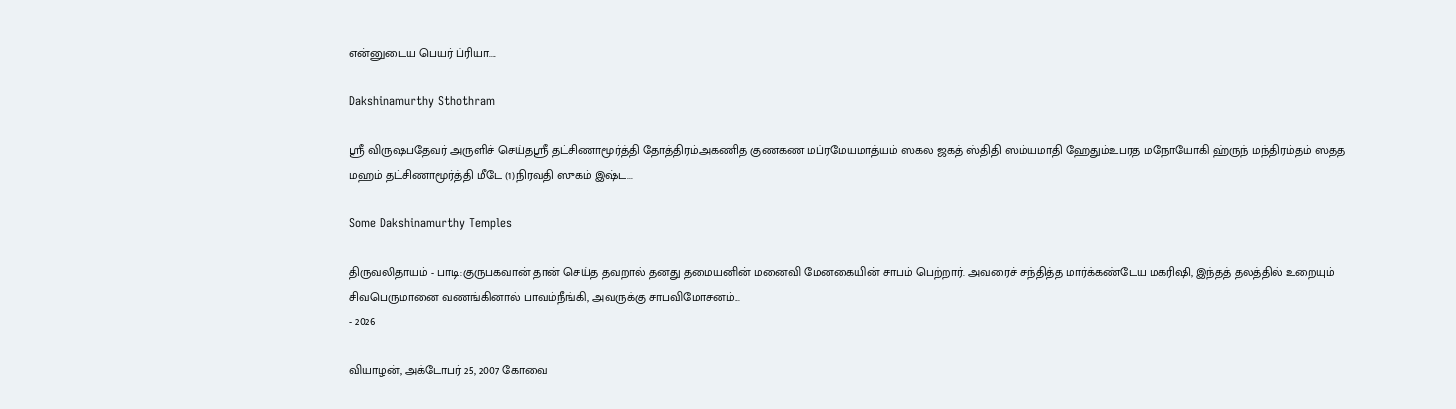என்னுடைய பெயர் ப்ரியா....

Dakshinamurthy Sthothram

ஸ்ரீ விருஷபதேவர் அருளிச் செய்தஸ்ரீ தட்சிணாமூர்த்தி தோத்திரம்அகணித குணகண மப்ரமேயமாத்யம் ஸகல ஜகத் ஸ்திதி ஸம்யமாதி ஹேதும்உபரத மநோயோகி ஹ்ருந் மந்திரம்தம் ஸதத மஹம் தட்சிணாமூர்த்தி மீடே (1)நிரவதி ஸுகம் இஷ்ட...

Some Dakshinamurthy Temples

திருவலிதாயம் - பாடி:குருபகவான் தான் செய்த தவறால் தனது தமையனின் மனைவி மேனகையின் சாபம் பெற்றார். அவரைச் சந்தித்த மார்க்கண்டேய மகரிஷி, இந்தத் தலத்தில் உறையும் சிவபெருமானை வணங்கினால் பாவம்நீங்கி, அவருக்கு சாபவிமோசனம்...
- 2026

வியாழன், அக்டோபர் 25, 2007 கோவை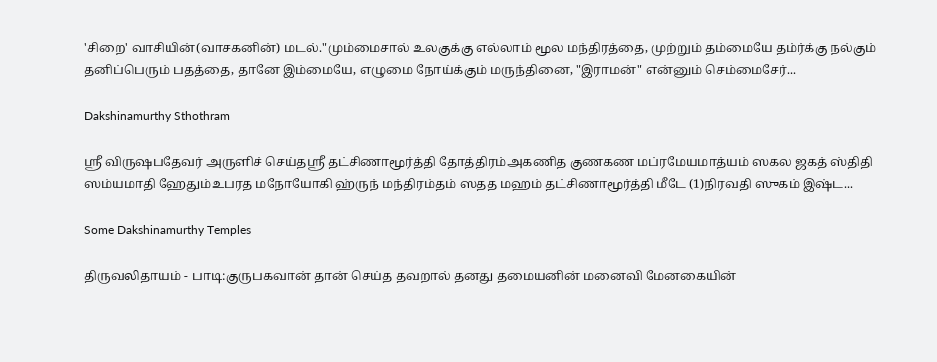'சிறை' வாசியின்(வாசகனின்) மடல்."மும்மைசால் உலகுக்கு எல்லாம் மூல மந்திரத்தை, முற்றும் தம்மையே தம்ர்க்கு நல்கும் தனிப்பெரும் பதத்தை, தானே இம்மையே, எழுமை நோய்க்கும் மருந்தினை, "இராமன்" என்னும் செம்மைசேர்...

Dakshinamurthy Sthothram

ஸ்ரீ விருஷபதேவர் அருளிச் செய்தஸ்ரீ தட்சிணாமூர்த்தி தோத்திரம்அகணித குணகண மப்ரமேயமாத்யம் ஸகல ஜகத் ஸ்திதி ஸம்யமாதி ஹேதும்உபரத மநோயோகி ஹ்ருந் மந்திரம்தம் ஸதத மஹம் தட்சிணாமூர்த்தி மீடே (1)நிரவதி ஸுகம் இஷ்ட...

Some Dakshinamurthy Temples

திருவலிதாயம் - பாடி:குருபகவான் தான் செய்த தவறால் தனது தமையனின் மனைவி மேனகையின்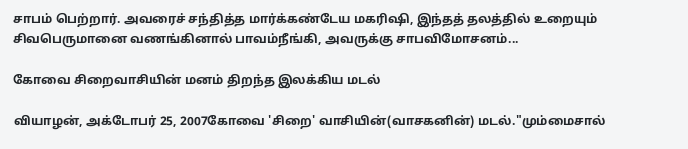சாபம் பெற்றார். அவரைச் சந்தித்த மார்க்கண்டேய மகரிஷி, இந்தத் தலத்தில் உறையும் சிவபெருமானை வணங்கினால் பாவம்நீங்கி, அவருக்கு சாபவிமோசனம்...

கோவை சிறைவாசியின் மனம் திறந்த இலக்கிய மடல்

வியாழன், அக்டோபர் 25, 2007கோவை 'சிறை' வாசியின்(வாசகனின்) மடல்."மும்மைசால்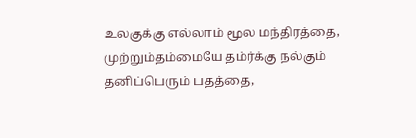உலகுக்கு எல்லாம் மூல மந்திரத்தை, முற்றும்தம்மையே தம்ர்க்கு நல்கும் தனிப்பெரும் பதத்தை,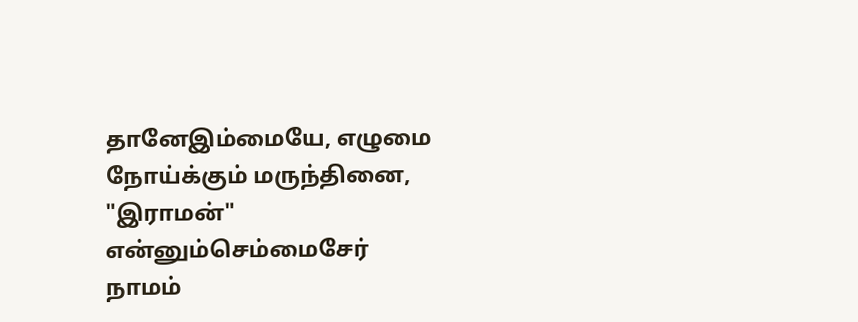தானேஇம்மையே, எழுமை நோய்க்கும் மருந்தினை, "இராமன்" என்னும்செம்மைசேர் நாமம்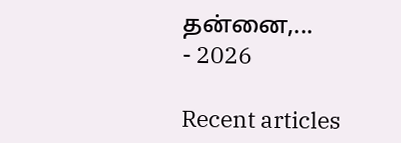தன்னை,...
- 2026

Recent articles